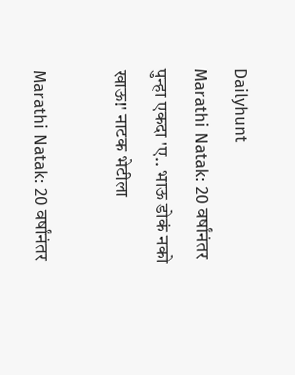Dailyhunt
Marathi Natak: 20 वर्षांनंतर पुन्हा एकदा 'ए.. भाऊ डोकं नको खाऊ!' नाटक भेटीला

Marathi Natak: 20 वर्षांनंतर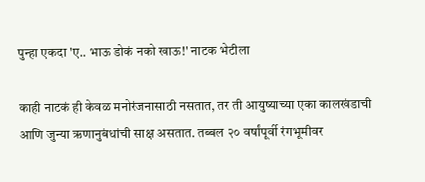पुन्हा एकदा 'ए.. भाऊ डोकं नको खाऊ!' नाटक भेटीला

काही नाटकं ही केवळ मनोरंजनासाठी नसतात, तर ती आयुष्याच्या एका कालखंडाची आणि जुन्या ऋणानुबंधांची साक्ष असतात. तब्बल २० वर्षांपूर्वी रंगभूमीवर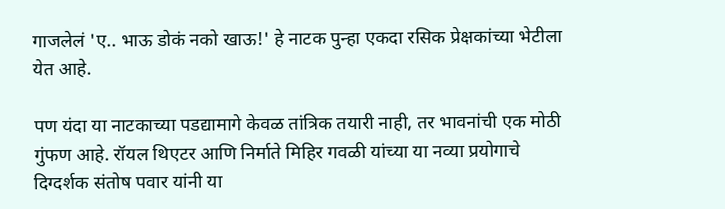गाजलेलं 'ए.. भाऊ डोकं नको खाऊ!' हे नाटक पुन्हा एकदा रसिक प्रेक्षकांच्या भेटीला येत आहे.

पण यंदा या नाटकाच्या पडद्यामागे केवळ तांत्रिक तयारी नाही, तर भावनांची एक मोठी गुंफण आहे. रॉयल थिएटर आणि निर्माते मिहिर गवळी यांच्या या नव्या प्रयोगाचे दिग्दर्शक संतोष पवार यांनी या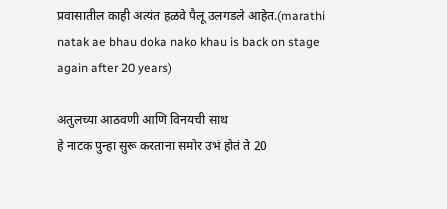प्रवासातील काही अत्यंत हळवे पैलू उलगडले आहेत.(marathi natak ae bhau doka nako khau is back on stage again after 20 years)

अतुलच्या आठवणी आणि विनयची साथ
हे नाटक पुन्हा सुरू करताना समोर उभं होतं ते 20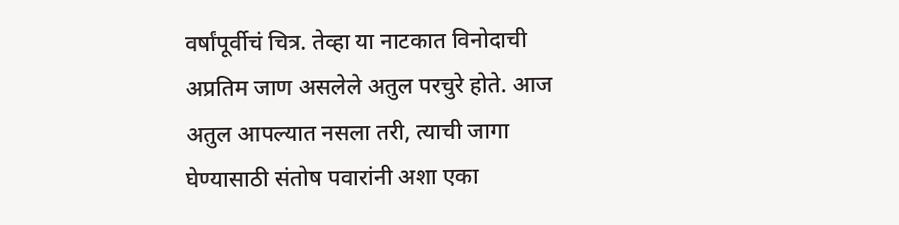वर्षांपूर्वीचं चित्र. तेव्हा या नाटकात विनोदाची अप्रतिम जाण असलेले अतुल परचुरे होते. आज अतुल आपल्यात नसला तरी, त्याची जागा घेण्यासाठी संतोष पवारांनी अशा एका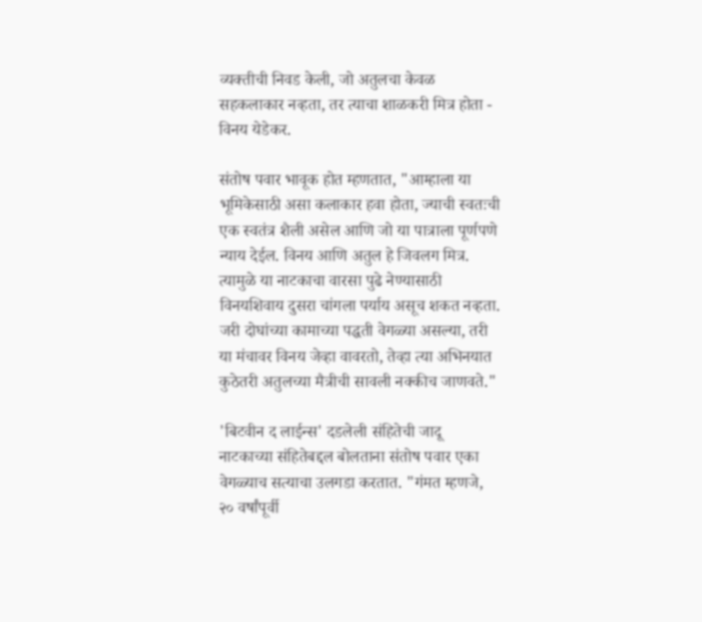व्यक्तीची निवड केली, जो अतुलचा केवळ सहकलाकार नव्हता, तर त्याचा शाळकरी मित्र होता - विनय येडेकर.

संतोष पवार भावूक होत म्हणतात, "आम्हाला या भूमिकेसाठी असा कलाकार हवा होता, ज्याची स्वतःची एक स्वतंत्र शैली असेल आणि जो या पात्राला पूर्णपणे न्याय देईल. विनय आणि अतुल हे जिवलग मित्र. त्यामुळे या नाटकाचा वारसा पुढे नेण्यासाठी विनयशिवाय दुसरा चांगला पर्याय असूच शकत नव्हता. जरी दोघांच्या कामाच्या पद्धती वेगळ्या असल्या, तरी या मंचावर विनय जेव्हा वावरतो, तेव्हा त्या अभिनयात कुठेतरी अतुलच्या मैत्रीची सावली नक्कीच जाणवते."

'बिटवीन द लाईन्स' दडलेली संहितेची जादू
नाटकाच्या संहितेबद्दल बोलताना संतोष पवार एका वेगळ्याच सत्याचा उलगडा करतात. "गंमत म्हणजे, २० वर्षांपूर्वी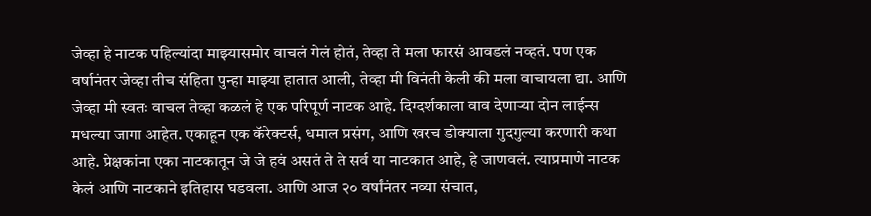जेव्हा हे नाटक पहिल्यांदा माझ्यासमोर वाचलं गेलं होतं, तेव्हा ते मला फारसं आवडलं नव्हतं. पण एक वर्षानंतर जेव्हा तीच संहिता पुन्हा माझ्या हातात आली, तेव्हा मी विनंती केली की मला वाचायला द्या. आणि जेव्हा मी स्वतः वाचल तेव्हा कळलं हे एक परिपूर्ण नाटक आहे. दिग्दर्शकाला वाव देणाऱ्या दोन लाईन्स मधल्या जागा आहेत. एकाहून एक कॅरेक्टर्स, धमाल प्रसंग, आणि खरच डोक्याला गुदगुल्या करणारी कथा आहे. प्रेक्षकांना एका नाटकातून जे जे हवं असतं ते ते सर्व या नाटकात आहे, हे जाणवलं. त्याप्रमाणे नाटक केलं आणि नाटकाने इतिहास घडवला. आणि आज २० वर्षांनंतर नव्या संचात,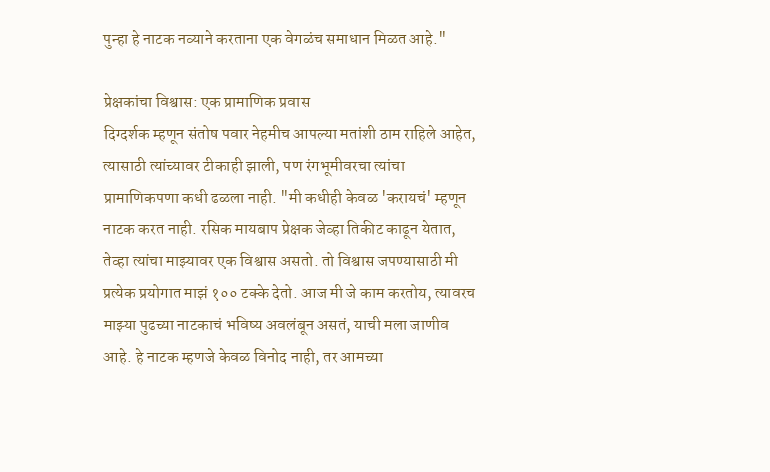पुन्हा हे नाटक नव्याने करताना एक वेगळंच समाधान मिळत आहे."

प्रेक्षकांचा विश्वास: एक प्रामाणिक प्रवास
दिग्दर्शक म्हणून संतोष पवार नेहमीच आपल्या मतांशी ठाम राहिले आहेत, त्यासाठी त्यांच्यावर टीकाही झाली, पण रंगभूमीवरचा त्यांचा प्रामाणिकपणा कधी ढळला नाही. "मी कधीही केवळ 'करायचं' म्हणून नाटक करत नाही. रसिक मायबाप प्रेक्षक जेव्हा तिकीट काढून येतात, तेव्हा त्यांचा माझ्यावर एक विश्वास असतो. तो विश्वास जपण्यासाठी मी प्रत्येक प्रयोगात माझं १०० टक्के देतो. आज मी जे काम करतोय, त्यावरच माझ्या पुढच्या नाटकाचं भविष्य अवलंबून असतं, याची मला जाणीव आहे. हे नाटक म्हणजे केवळ विनोद नाही, तर आमच्या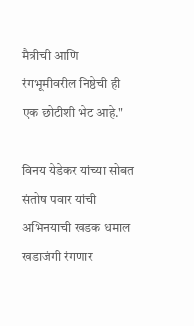मैत्रीची आणि रंगभूमीवरील निष्ठेची ही एक छोटीशी भेट आहे."

विनय येडेकर यांच्या सोबत संतोष पवार यांची अभिनयाची खडक धमाल खडाजंगी रंगणार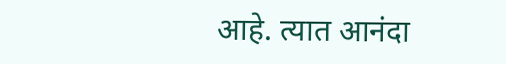आहे. त्यात आनंदा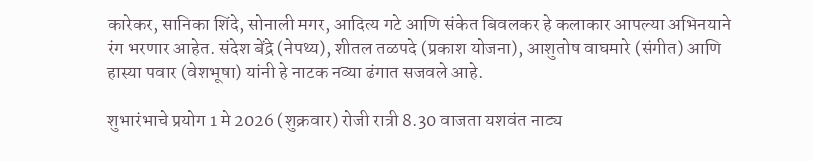कारेकर, सानिका शिंदे, सोनाली मगर, आदित्य गटे आणि संकेत बिवलकर हे कलाकार आपल्या अभिनयाने रंग भरणार आहेत. संदेश बेंद्रे (नेपथ्य), शीतल तळपदे (प्रकाश योजना), आशुतोष वाघमारे (संगीत) आणि हास्या पवार (वेशभूषा) यांनी हे नाटक नव्या ढंगात सजवले आहे.

शुभारंभाचे प्रयोग 1 मे 2026 (शुक्रवार) रोजी रात्री 8.30 वाजता यशवंत नाट्य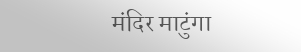मंदिर माटुंगा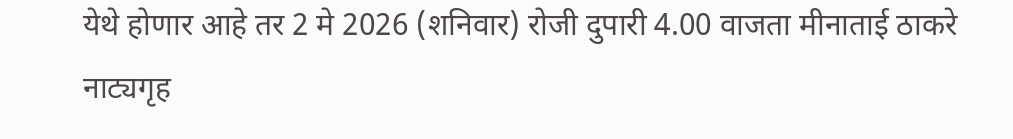येथे होणार आहे तर 2 मे 2026 (शनिवार) रोजी दुपारी 4.00 वाजता मीनाताई ठाकरे नाट्यगृह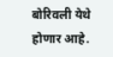बोरिवली येथे होणार आहे.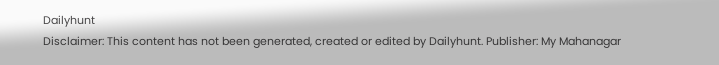Dailyhunt
Disclaimer: This content has not been generated, created or edited by Dailyhunt. Publisher: My Mahanagar